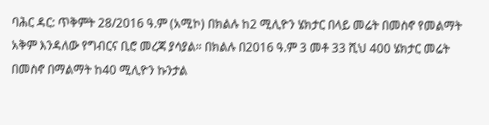ባሕር ዳር: ጥቅምት 28/2016 ዓ.ም (አሚኮ) በክልሉ ከ2 ሚሊዮን ሄክታር በላይ መሬት በመስኖ የመልማት አቅም እንዳለው የግብርና ቢሮ መረጃ ያሳያል። በክልሉ በ2016 ዓ.ም 3 መቶ 33 ሺህ 400 ሄክታር መሬት በመስኖ በማልማት ከ40 ሚሊዮን ኩንታል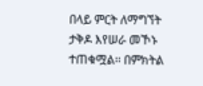በላይ ምርት ለማግኘት ታቅዶ እየሠራ መኾኑ ተጠቁሟል፡፡ በምክትል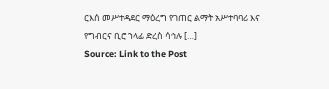ርእሰ መሥተዳደር ማዕረግ የገጠር ልማት አሥተባባሪ እና የግብርና ቢሮ ኀላፊ ድረስ ሳኅሉ […]
Source: Link to the Post